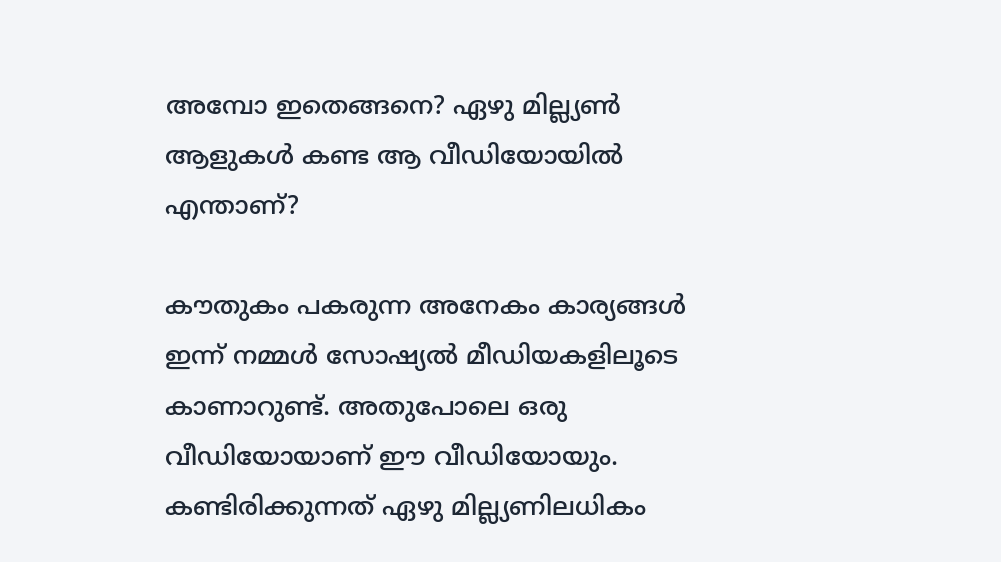അമ്പോ ഇതെങ്ങനെ? ഏഴു മില്ല്യൺ ആളുകൾ കണ്ട ആ വീഡിയോയിൽ എന്താണ്?

കൗതുകം പകരുന്ന അനേകം കാര്യങ്ങൾ ഇന്ന് നമ്മൾ സോഷ്യൽ മീഡിയകളിലൂടെ കാണാറുണ്ട്. അതുപോലെ ഒരു വീഡിയോയാണ് ഈ വീഡിയോയും. കണ്ടിരിക്കുന്നത് ഏഴു മില്ല്യണിലധികം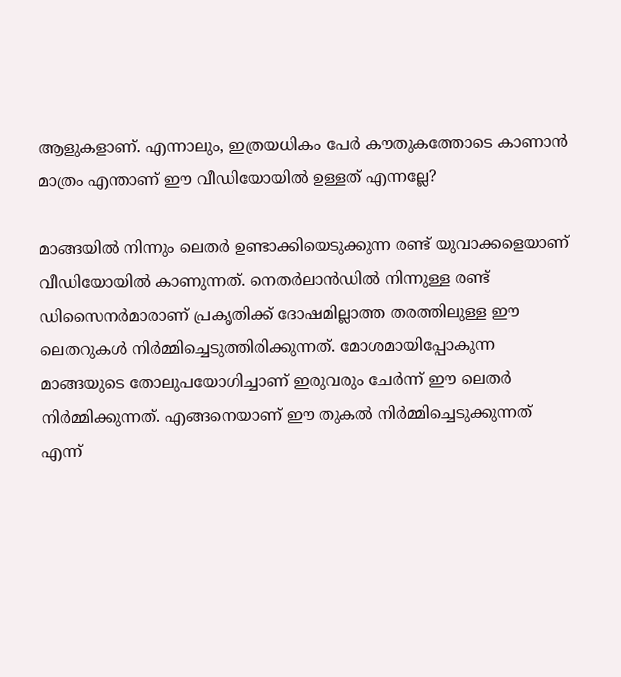ആളുകളാണ്. എന്നാലും, ഇത്രയധികം പേർ കൗതുകത്തോടെ കാണാൻ മാത്രം എന്താണ് ഈ വീഡിയോയിൽ ഉള്ളത് എന്നല്ലേ?

മാങ്ങയിൽ നിന്നും ലെതർ ഉണ്ടാക്കിയെടുക്കുന്ന രണ്ട് യുവാക്കളെയാണ് വീഡിയോയിൽ കാണുന്നത്. നെതർലാൻഡിൽ നിന്നുള്ള രണ്ട് ഡിസൈനർമാരാണ് പ്രകൃതിക്ക് ദോഷമില്ലാത്ത തരത്തിലുള്ള ഈ ലെതറുകൾ നിർമ്മിച്ചെടുത്തിരിക്കുന്നത്. മോശമായിപ്പോകുന്ന മാങ്ങയുടെ തോലുപയോഗിച്ചാണ് ഇരുവരും ചേർന്ന് ഈ ലെതർ നിർമ്മിക്കുന്നത്. എങ്ങനെയാണ് ഈ തുകൽ നിർമ്മിച്ചെടുക്കുന്നത് എന്ന്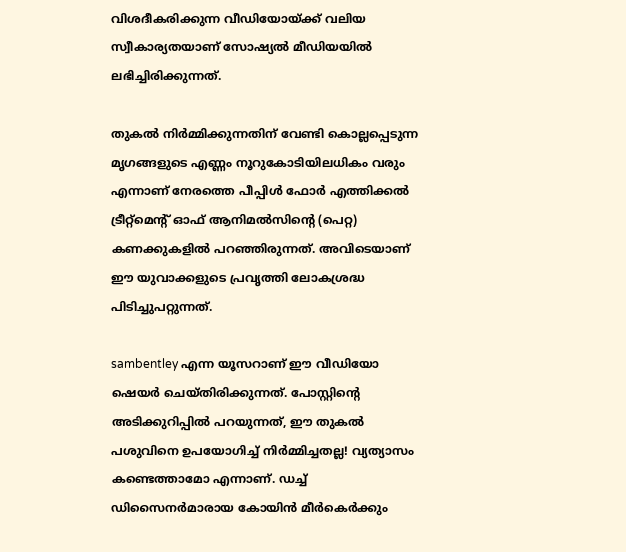വിശദീകരിക്കുന്ന വീഡിയോയ്‍ക്ക് വലിയ സ്വീകാര്യതയാണ് സോഷ്യൽ മീഡിയയിൽ ലഭിച്ചിരിക്കുന്നത്.

തുകൽ നിർമ്മിക്കുന്നതിന് വേണ്ടി കൊല്ലപ്പെടുന്ന മൃഗങ്ങളുടെ എണ്ണം നൂറുകോടിയിലധികം വരും എന്നാണ് നേരത്തെ പീപ്പിള്‍ ഫോര്‍ എത്തിക്കല്‍ ട്രീറ്റ്‌മെന്റ് ഓഫ് ആനിമല്‍സിന്റെ (പെറ്റ) കണക്കുകളിൽ പറഞ്ഞിരുന്നത്. അവിടെയാണ് ഈ യുവാക്കളുടെ പ്രവൃത്തി ലോകശ്രദ്ധ പിടിച്ചുപറ്റുന്നത്.

sambentley എന്ന യൂസറാണ് ഈ വീഡിയോ ഷെയർ ചെയ്തിരിക്കുന്നത്. പോസ്റ്റിന്റെ അടിക്കുറിപ്പിൽ പറയുന്നത്, ഈ തുകൽ പശുവിനെ ഉപയോഗിച്ച് നിർമ്മിച്ചതല്ല! വ്യത്യാസം കണ്ടെത്താമോ എന്നാണ്. ഡച്ച് ഡിസൈനർമാരായ കോയിൻ മീർകെർക്കും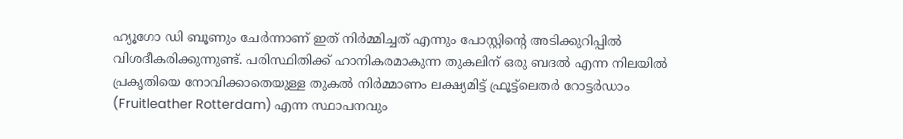ഹ്യൂഗോ ഡി ബൂണും ചേർന്നാണ് ഇത് നിർമ്മിച്ചത് എന്നും പോസ്റ്റിന്റെ അടിക്കുറിപ്പിൽ വിശദീകരിക്കുന്നുണ്ട്. പരിസ്ഥിതിക്ക് ഹാനികരമാകുന്ന തുകലിന് ഒരു ബദൽ എന്ന നിലയിൽ പ്രകൃതിയെ നോവിക്കാതെയുള്ള തുകൽ നിർമ്മാണം ലക്ഷ്യമിട്ട് ഫ്രൂട്ട്ലെതർ റോട്ടർഡാം (Fruitleather Rotterdam) എന്ന സ്ഥാപനവും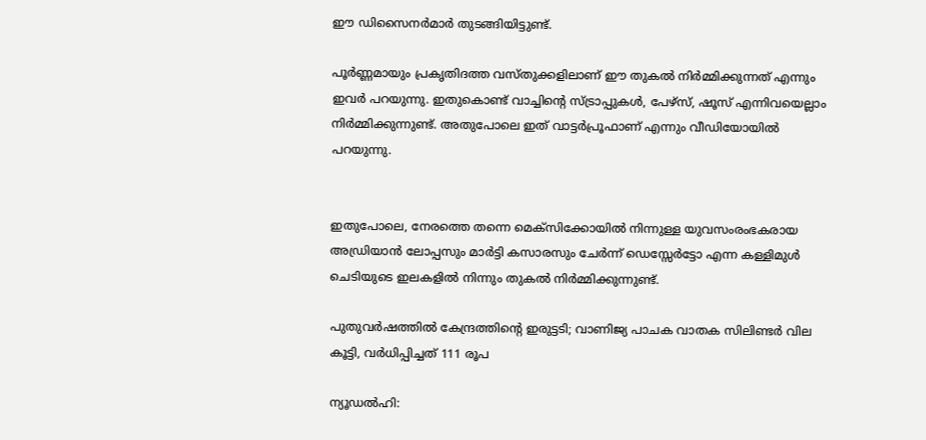ഈ ഡിസൈനർമാർ തുടങ്ങിയിട്ടുണ്ട്.

പൂർണ്ണമായും പ്രകൃതിദത്ത വസ്തുക്കളിലാണ് ഈ തുകൽ നിർമ്മിക്കുന്നത് എന്നും ഇവർ പറയുന്നു. ഇതുകൊണ്ട് വാച്ചിന്റെ സ്ട്രാപ്പുകൾ, പേഴ്‌സ്, ഷൂസ് എന്നിവയെല്ലാം നിർമ്മിക്കുന്നുണ്ട്. അതുപോലെ ഇത് വാട്ടർപ്രൂഫാണ് എന്നും വീഡിയോയിൽ പറയുന്നു.


ഇതുപോലെ, നേരത്തെ തന്നെ മെക്‌സിക്കോയിൽ നിന്നുള്ള യുവസംരംഭകരായ അഡ്രിയാന്‍ ലോപ്പസും മാര്‍ട്ടി കസാരസും ചേർന്ന് ഡെസ്സേര്‍ട്ടോ എന്ന കള്ളിമുള്‍ ചെടിയുടെ ഇലകളില്‍ നിന്നും തുകൽ നിർമ്മിക്കുന്നുണ്ട്.

പുതുവര്‍ഷത്തില്‍ കേന്ദ്രത്തിന്റെ ഇരുട്ടടി; വാണിജ്യ പാചക വാതക സിലിണ്ടര്‍ വില കൂട്ടി, വർധിപ്പിച്ചത് 111 രൂപ

ന്യൂഡല്‍ഹി: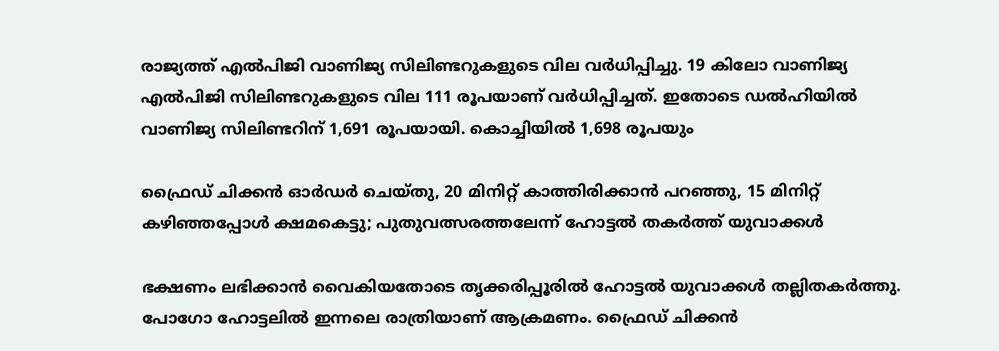രാജ്യത്ത് എല്‍പിജി വാണിജ്യ സിലിണ്ടറുകളുടെ വില വര്‍ധിപ്പിച്ചു. 19 കിലോ വാണിജ്യ എല്‍പിജി സിലിണ്ടറുകളുടെ വില 111 രൂപയാണ് വര്‍ധിപ്പിച്ചത്. ഇതോടെ ഡല്‍ഹിയില്‍ വാണിജ്യ സിലിണ്ടറിന് 1,691 രൂപയായി. കൊച്ചിയില്‍ 1,698 രൂപയും

ഫ്രൈഡ് ചിക്കൻ ഓർഡർ ചെയ്തു, 20 മിനിറ്റ് കാത്തിരിക്കാൻ പറഞ്ഞു, 15 മിനിറ്റ് കഴിഞ്ഞപ്പോൾ ക്ഷമകെട്ടു; പുതുവത്സരത്തലേന്ന് ഹോട്ടൽ തകർത്ത് യുവാക്കൾ

ഭക്ഷണം ലഭിക്കാൻ വൈകിയതോടെ തൃക്കരിപ്പൂരിൽ ഹോട്ടൽ യുവാക്കൾ തല്ലിതകർത്തു. പോഗോ ഹോട്ടലിൽ ഇന്നലെ രാത്രിയാണ് ആക്രമണം. ഫ്രൈഡ് ചിക്കൻ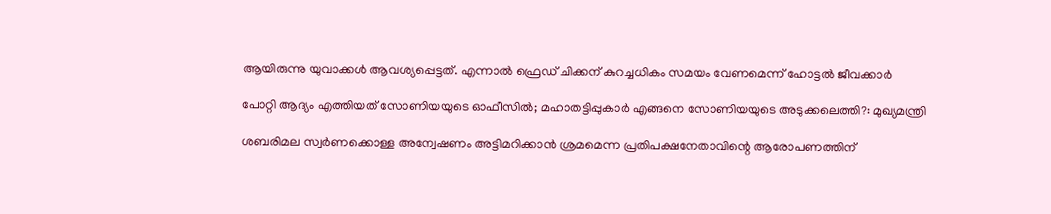ആയിരുന്നു യുവാക്കൾ ആവശ്യപ്പെട്ടത്. എന്നാൽ ഫ്രെഡ് ചിക്കന് കുറച്ചധികം സമയം വേണമെന്ന് ഹോട്ടൽ ജീവക്കാർ

പോറ്റി ആദ്യം എത്തിയത് സോണിയയുടെ ഓഫീസിൽ; മഹാതട്ടിപ്പുകാർ എങ്ങനെ സോണിയയുടെ അടുക്കലെത്തി?: മുഖ്യമന്ത്രി

ശബരിമല സ്വർണക്കൊള്ള അന്വേഷണം അട്ടിമറിക്കാൻ ശ്രമമെന്ന പ്രതിപക്ഷനേതാവിന്റെ ആരോപണത്തിന്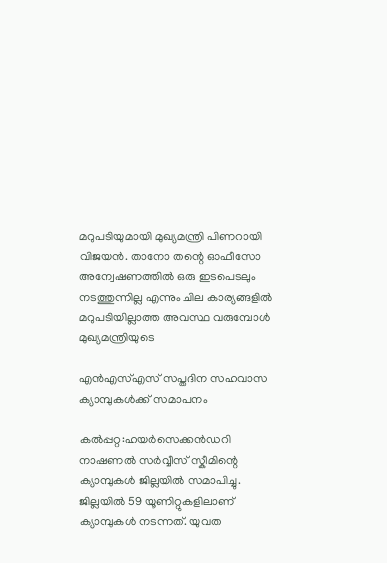മറുപടിയുമായി മുഖ്യമന്ത്രി പിണറായി വിജയൻ. താനോ തന്റെ ഓഫീസോ അന്വേഷണത്തിൽ ഒരു ഇടപെടലും നടത്തുന്നില്ല എന്നും ചില കാര്യങ്ങളിൽ മറുപടിയില്ലാത്ത അവസ്ഥ വരുമ്പോൾ മുഖ്യമന്ത്രിയുടെ

എൻഎസ്‌എസ്‌ സപ്തദിന സഹവാസ ക്യാമ്പുകൾക്ക് സമാപനം

കൽപ്പറ്റ:ഹയർസെക്കൻഡറി നാഷണൽ സർവ്വീസ് സ്കീമിന്റെ ക്യാമ്പുകൾ ജില്ലയിൽ സമാപിച്ചു. ജില്ലയിൽ 59 യൂണിറ്റുകളിലാണ് ക്യാമ്പുകൾ നടന്നത്. യുവത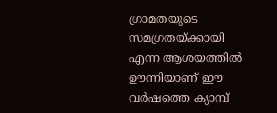ഗ്രാമതയുടെ സമഗ്രതയ്ക്കായി എന്ന ആശയത്തിൽ ഊന്നിയാണ് ഈ വർഷത്തെ ക്യാമ്പ്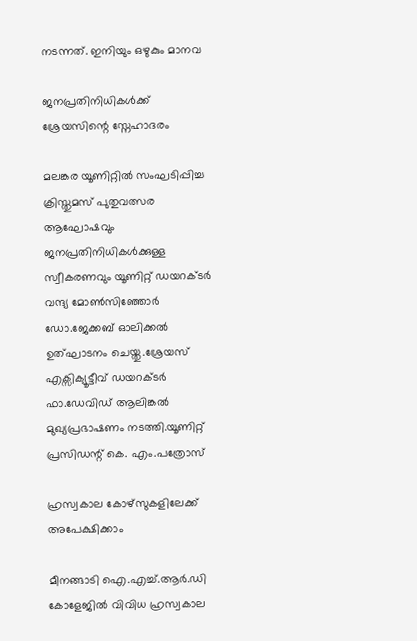നടന്നത്. ഇനിയും ഒഴുകും മാനവ

ജനപ്രതിനിധികൾക്ക് ശ്രേയസിന്റെ സ്നേഹാദരം

മലങ്കര യൂണിറ്റിൽ സംഘടിപ്പിച്ച ക്രിസ്തുമസ് പുതുവത്സര ആഘോഷവും ജനപ്രതിനിധികൾക്കുള്ള സ്വീകരണവും യൂണിറ്റ് ഡയറക്ടർ വന്ദ്യ മോൺസിഞ്ഞോർ ഡോ.ജേക്കബ് ഓലിക്കൽ ഉത്ഘാടനം ചെയ്തു.ശ്രേയസ് എക്സിക്യൂട്ടീവ് ഡയറക്ടർ ഫാ.ഡേവിഡ് ആലിങ്കൽ മുഖ്യപ്രഭാഷണം നടത്തി.യൂണിറ്റ് പ്രസിഡന്റ്‌ കെ. എം.പത്രോസ്

ഹ്രസ്വകാല കോഴ്‌സുകളിലേക്ക് അപേക്ഷിക്കാം

മീനങ്ങാടി ഐ.എച്ച്.ആര്‍.ഡി കോളേജില്‍ വിവിധ ഹ്രസ്വകാല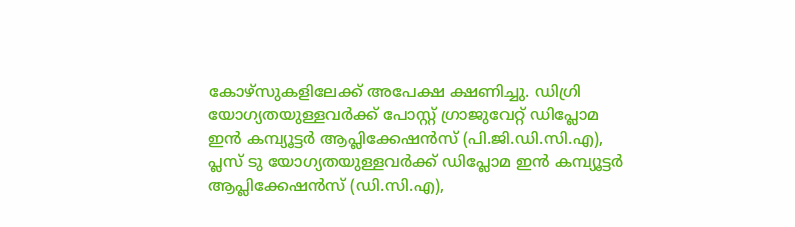കോഴ്‌സുകളിലേക്ക് അപേക്ഷ ക്ഷണിച്ചു. ഡിഗ്രി യോഗ്യതയുള്ളവര്‍ക്ക് പോസ്റ്റ് ഗ്രാജുവേറ്റ് ഡിപ്ലോമ ഇന്‍ കമ്പ്യൂട്ടര്‍ ആപ്ലിക്കേഷന്‍സ് (പി.ജി.ഡി.സി.എ), പ്ലസ് ടു യോഗ്യതയുള്ളവര്‍ക്ക് ഡിപ്ലോമ ഇന്‍ കമ്പ്യൂട്ടര്‍ ആപ്ലിക്കേഷന്‍സ് (ഡി.സി.എ),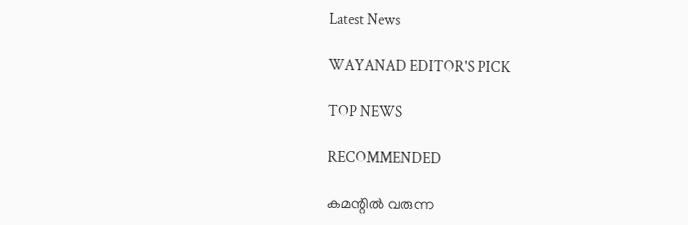Latest News

WAYANAD EDITOR'S PICK

TOP NEWS

RECOMMENDED

കമന്റിൽ വരുന്ന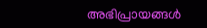അഭിപ്രായങ്ങൾ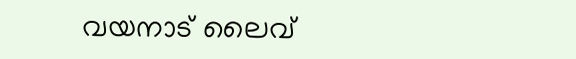വയനാട് ലൈവ്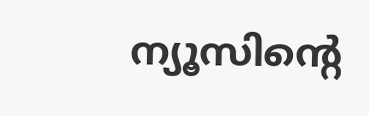ന്യൂസിന്റെ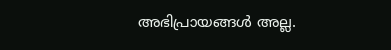അഭിപ്രായങ്ങൾ അല്ല.